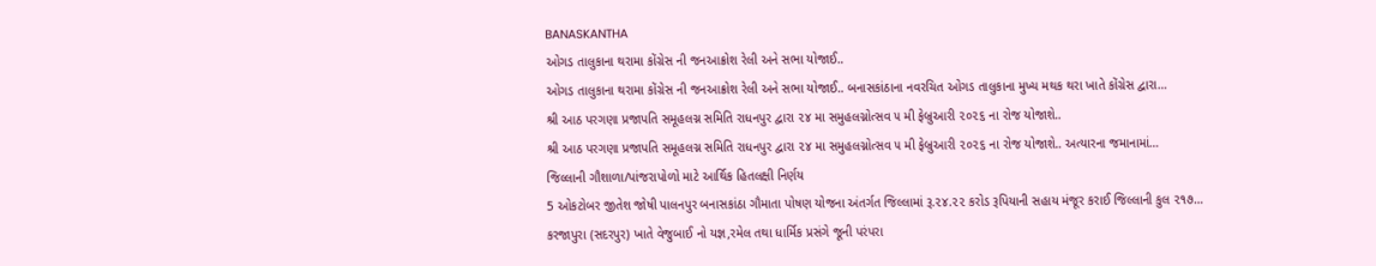BANASKANTHA
ઓગડ તાલુકાના થરામા કોંગ્રેસ ની જનઆક્રોશ રેલી અને સભા યોજાઈ..
ઓગડ તાલુકાના થરામા કોંગ્રેસ ની જનઆક્રોશ રેલી અને સભા યોજાઈ.. બનાસકાંઠાના નવરચિત ઓગડ તાલુકાના મુખ્ય મથક થરા ખાતે કોંગ્રેસ દ્વારા…
શ્રી આઠ પરગણા પ્રજાપતિ સમૂહલગ્ન સમિતિ રાધનપુર દ્વારા ૨૪ મા સમુહલગ્નોત્સવ ૫ મી ફેબ્રુઆરી ૨૦૨૬ ના રોજ યોજાશે..
શ્રી આઠ પરગણા પ્રજાપતિ સમૂહલગ્ન સમિતિ રાધનપુર દ્વારા ૨૪ મા સમુહલગ્નોત્સવ ૫ મી ફેબ્રુઆરી ૨૦૨૬ ના રોજ યોજાશે.. અત્યારના જમાનામાં…
જિલ્લાની ગૌશાળા/પાંજરાપોળો માટે આર્થિક હિતલક્ષી નિર્ણય
5 ઓકટોબર જીતેશ જોષી પાલનપુર બનાસકાંઠા ગૌમાતા પોષણ યોજના અંતર્ગત જિલ્લામાં રૂ.૨૪.૨૨ કરોડ રૂપિયાની સહાય મંજૂર કરાઈ જિલ્લાની કુલ ૨૧૭…
કરજાપુરા (સદરપુર) ખાતે વેજુબાઈ નો યજ્ઞ,રમેલ તથા ધાર્મિક પ્રસંગે જૂની પરંપરા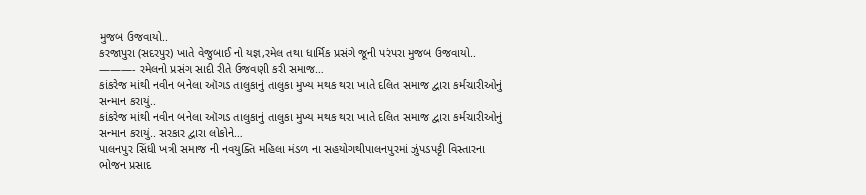મુજબ ઉજવાયો..
કરજાપુરા (સદરપુર) ખાતે વેજુબાઈ નો યજ્ઞ,રમેલ તથા ધાર્મિક પ્રસંગે જૂની પરંપરા મુજબ ઉજવાયો.. ———- રમેલનો પ્રસંગ સાદી રીતે ઉજવણી કરી સમાજ…
કાંકરેજ માંથી નવીન બનેલા ઑગડ તાલુકાનું તાલુકા મુખ્ય મથક થરા ખાતે દલિત સમાજ દ્વારા કર્મચારીઓનું સન્માન કરાયું..
કાંકરેજ માંથી નવીન બનેલા ઑગડ તાલુકાનું તાલુકા મુખ્ય મથક થરા ખાતે દલિત સમાજ દ્વારા કર્મચારીઓનું સન્માન કરાયું.. સરકાર દ્વારા લોકોને…
પાલનપુર સિંધી ખત્રી સમાજ ની નવયુક્તિ મહિલા મંડળ ના સહયોગથીપાલનપુરમાં ઝુંપડપટ્ટી વિસ્તારના ભોજન પ્રસાદ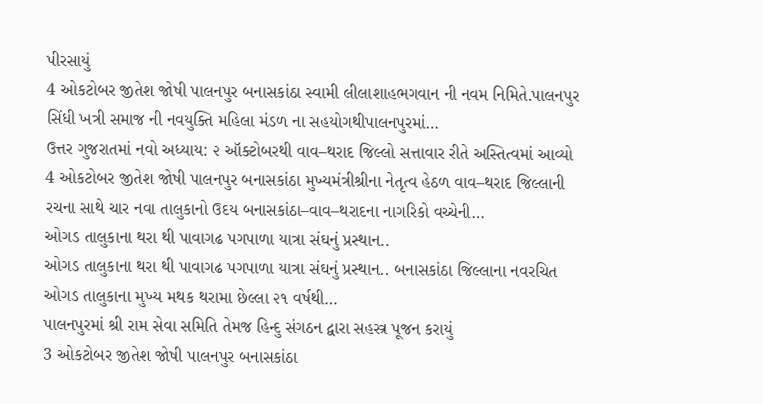પીરસાયું
4 ઓકટોબર જીતેશ જોષી પાલનપુર બનાસકાંઠા સ્વામી લીલાશાહભગવાન ની નવમ નિમિતે.પાલનપુર સિંધી ખત્રી સમાજ ની નવયુક્તિ મહિલા મંડળ ના સહયોગથીપાલનપુરમાં…
ઉત્તર ગુજરાતમાં નવો અધ્યાય: ૨ ઑક્ટોબરથી વાવ–થરાદ જિલ્લો સત્તાવાર રીતે અસ્તિત્વમાં આવ્યો
4 ઓકટોબર જીતેશ જોષી પાલનપુર બનાસકાંઠા મુખ્યમંત્રીશ્રીના નેતૃત્વ હેઠળ વાવ–થરાદ જિલ્લાની રચના સાથે ચાર નવા તાલુકાનો ઉદય બનાસકાંઠા–વાવ–થરાદના નાગરિકો વચ્ચેની…
ઓગડ તાલુકાના થરા થી પાવાગઢ પગપાળા યાત્રા સંઘનું પ્રસ્થાન..
ઓગડ તાલુકાના થરા થી પાવાગઢ પગપાળા યાત્રા સંઘનું પ્રસ્થાન.. બનાસકાંઠા જિલ્લાના નવરચિત ઓગડ તાલુકાના મુખ્ય મથક થરામા છેલ્લા ૨૧ વર્ષથી…
પાલનપુરમાં શ્રી રામ સેવા સમિતિ તેમજ હિન્દુ સંગઠન દ્વારા સહસ્ત્ર પૂજન કરાયું
3 ઓકટોબર જીતેશ જોષી પાલનપુર બનાસકાંઠા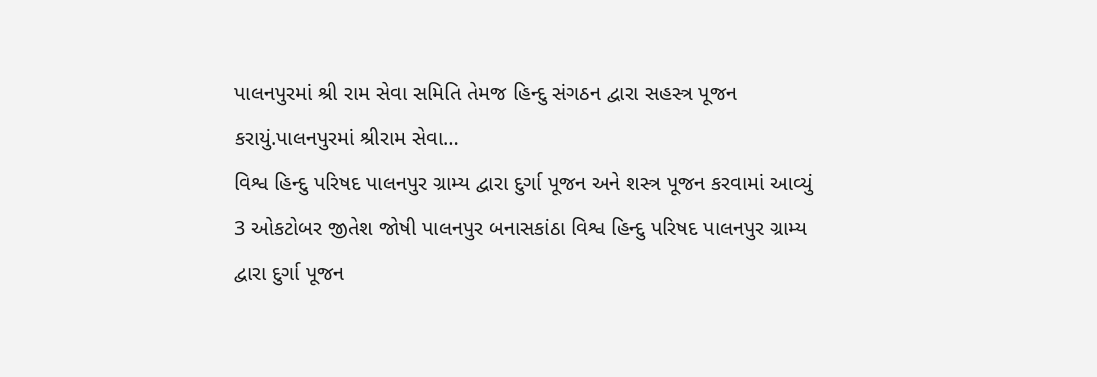પાલનપુરમાં શ્રી રામ સેવા સમિતિ તેમજ હિન્દુ સંગઠન દ્વારા સહસ્ત્ર પૂજન કરાયું.પાલનપુરમાં શ્રીરામ સેવા…
વિશ્વ હિન્દુ પરિષદ પાલનપુર ગ્રામ્ય દ્વારા દુર્ગા પૂજન અને શસ્ત્ર પૂજન કરવામાં આવ્યું
3 ઓકટોબર જીતેશ જોષી પાલનપુર બનાસકાંઠા વિશ્વ હિન્દુ પરિષદ પાલનપુર ગ્રામ્ય દ્વારા દુર્ગા પૂજન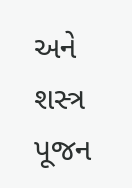અને શસ્ત્ર પૂજન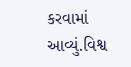કરવામાં આવ્યું.વિશ્વ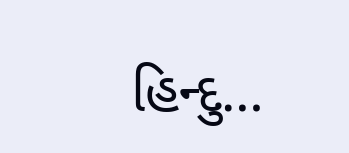હિન્દુ…